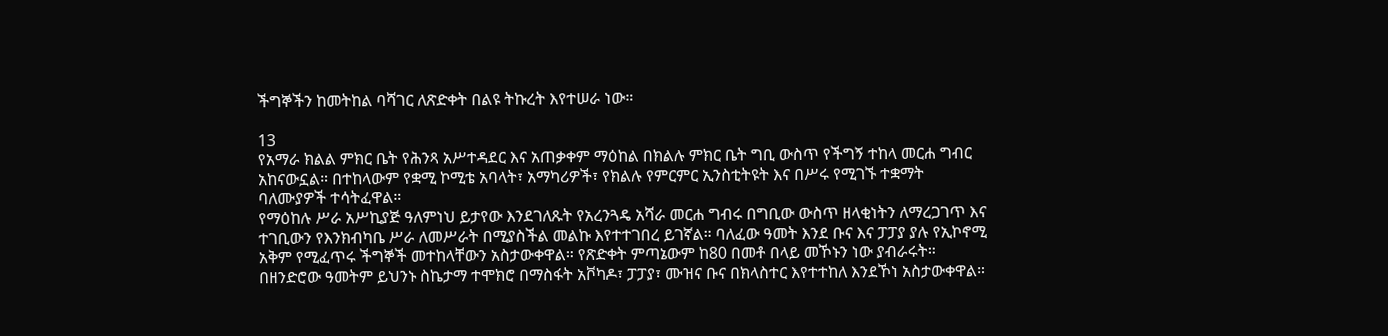ችግኞችን ከመትከል ባሻገር ለጽድቀት በልዩ ትኩረት እየተሠራ ነው።

13
የአማራ ክልል ምክር ቤት የሕንጻ አሥተዳደር እና አጠቃቀም ማዕከል በክልሉ ምክር ቤት ግቢ ውስጥ የችግኝ ተከላ መርሐ ግብር አከናውኗል። በተከላውም የቋሚ ኮሚቴ አባላት፣ አማካሪዎች፣ የክልሉ የምርምር ኢንስቲትዩት እና በሥሩ የሚገኙ ተቋማት ባለሙያዎች ተሳትፈዋል።
የማዕከሉ ሥራ አሥኪያጅ ዓለምነህ ይታየው እንደገለጹት የአረንጓዴ አሻራ መርሐ ግብሩ በግቢው ውስጥ ዘላቂነትን ለማረጋገጥ እና ተገቢውን የእንክብካቤ ሥራ ለመሥራት በሚያስችል መልኩ እየተተገበረ ይገኛል። ባለፈው ዓመት እንደ ቡና እና ፓፓያ ያሉ የኢኮኖሚ አቅም የሚፈጥሩ ችግኞች መተከላቸውን አስታውቀዋል። የጽድቀት ምጣኔውም ከ80 በመቶ በላይ መኾኑን ነው ያብራሩት።
በዘንድሮው ዓመትም ይህንኑ ስኬታማ ተሞክሮ በማስፋት አቮካዶ፣ ፓፓያ፣ ሙዝና ቡና በክላስተር እየተተከለ እንደኾነ አስታውቀዋል።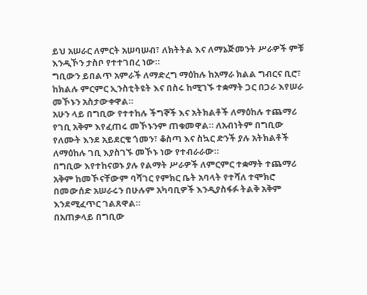ይህ አሠራር ለምርት አሠባሠብ፣ ለክትትል እና ለማኔጅመንት ሥራዎች ምቹ እንዲኾን ታስቦ የተተገበረ ነው።
ግቢውን ይበልጥ አምራች ለማድረግ ማዕከሉ ከአማራ ክልል ግብርና ቢሮ፣ ከክልሉ ምርምር ኢንስቲትዩት እና በስሩ ከሚገኙ ተቋማት ጋር በጋራ እየሠራ መኾኑን አስታውቀዋል።
አሁን ላይ በግቢው የተተከሉ ችግኞች እና አትክልቶች ለማዕከሉ ተጨማሪ የገቢ አቅም እየፈጠሩ መኾኑንም ጠቁመዋል። ለአብነትም በግቢው የለሙት እንደ አይደርቄ ጎመን፣ ቆስጣ እና ስኳር ድንች ያሉ አትክልቶች ለማዕከሉ ገቢ እያስገኙ መኾኑ ነው የተብራራው።
በግቢው እየተከናወኑ ያሉ የልማት ሥራዎች ለምርምር ተቋማት ተጨማሪ አቅም ከመኾናቸውም ባሻገር የምክር ቤት አባላት የተሻለ ተሞክሮ በመውሰድ አሠራሩን በሁሉም አካባቢዎች እንዲያስፋፉ ትልቅ አቅም እንደሚፈጥር ገልጸዋል።
በአጠቃላይ በግቢው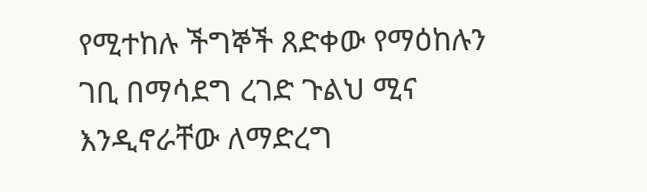የሚተከሉ ችግኞች ጸድቀው የማዕከሉን ገቢ በማሳደግ ረገድ ጉልህ ሚና እንዲኖራቸው ለማድረግ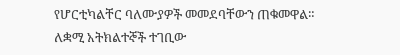የሆርቲካልቸር ባለሙያዎች መመደባቸውን ጠቁመዋል።
ለቋሚ አትክልተኞች ተገቢው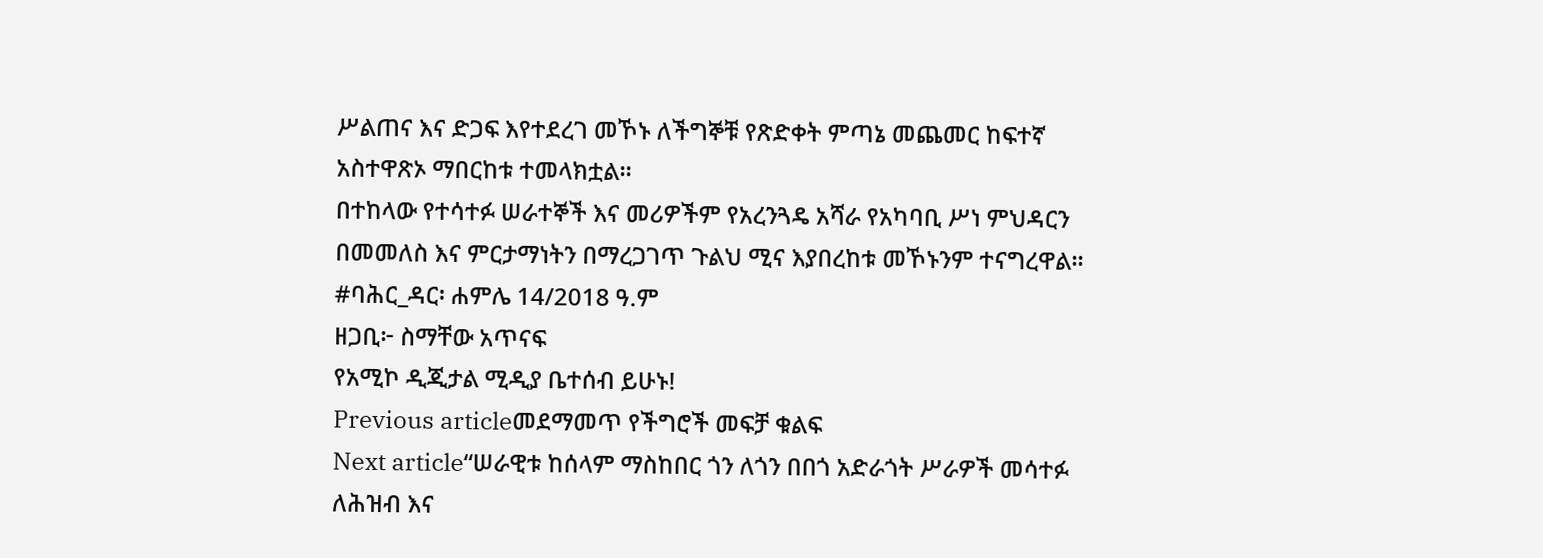ሥልጠና እና ድጋፍ እየተደረገ መኾኑ ለችግኞቹ የጽድቀት ምጣኔ መጨመር ከፍተኛ አስተዋጽኦ ማበርከቱ ተመላክቷል።
በተከላው የተሳተፉ ሠራተኞች እና መሪዎችም የአረንጓዴ አሻራ የአካባቢ ሥነ ምህዳርን በመመለስ እና ምርታማነትን በማረጋገጥ ጉልህ ሚና እያበረከቱ መኾኑንም ተናግረዋል።
#ባሕር_ዳር፡ ሐምሌ 14/2018 ዓ.ም
ዘጋቢ፦ ስማቸው አጥናፍ
የአሚኮ ዲጂታል ሚዲያ ቤተሰብ ይሁኑ!
Previous articleመደማመጥ የችግሮች መፍቻ ቁልፍ
Next article“ሠራዊቱ ከሰላም ማስከበር ጎን ለጎን በበጎ አድራጎት ሥራዎች መሳተፉ ለሕዝብ እና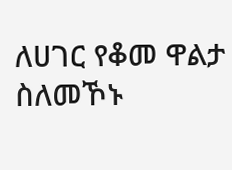ለሀገር የቆመ ዋልታ ስለመኾኑ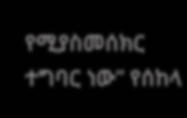የሚያስመሰክር ተግባር ነው” የሰከላ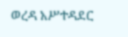ወረዳ አሥተዳደር